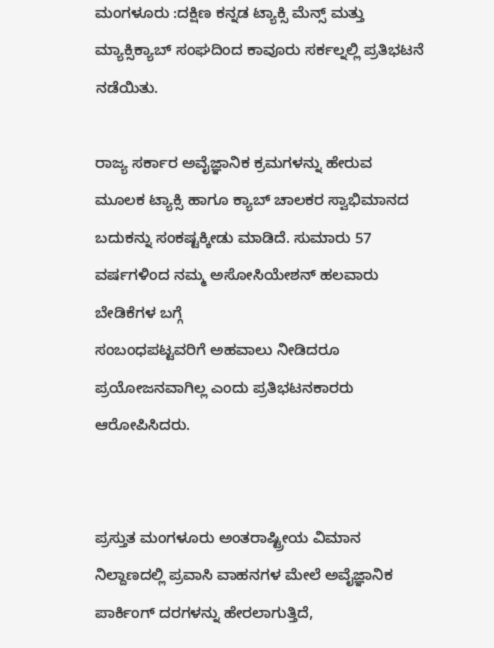ಮಂಗಳೂರು :ದಕ್ಷಿಣ ಕನ್ನಡ ಟ್ಯಾಕ್ಸಿ ಮೆನ್ಸ್ ಮತ್ತು ಮ್ಯಾಕ್ಸಿಕ್ಯಾಬ್ ಸಂಘದಿಂದ ಕಾವೂರು ಸರ್ಕಲ್ನಲ್ಲಿ ಪ್ರತಿಭಟನೆ ನಡೆಯಿತು.

ರಾಜ್ಯ ಸರ್ಕಾರ ಅವೈಜ್ಞಾನಿಕ ಕ್ರಮಗಳನ್ನು ಹೇರುವ ಮೂಲಕ ಟ್ಯಾಕ್ಸಿ ಹಾಗೂ ಕ್ಯಾಬ್ ಚಾಲಕರ ಸ್ವಾಭಿಮಾನದ ಬದುಕನ್ನು ಸಂಕಷ್ಟಕ್ಕೀಡು ಮಾಡಿದೆ. ಸುಮಾರು 57 ವರ್ಷಗಳಿಂದ ನಮ್ಮ ಅಸೋಸಿಯೇಶನ್ ಹಲವಾರು ಬೇಡಿಕೆಗಳ ಬಗ್ಗೆ
ಸಂಬಂಧಪಟ್ಟವರಿಗೆ ಅಹವಾಲು ನೀಡಿದರೂ ಪ್ರಯೋಜನವಾಗಿಲ್ಲ ಎಂದು ಪ್ರತಿಭಟನಕಾರರು ಆರೋಪಿಸಿದರು.


ಪ್ರಸ್ತುತ ಮಂಗಳೂರು ಅಂತರಾಷ್ಟ್ರೀಯ ವಿಮಾನ ನಿಲ್ದಾಣದಲ್ಲಿ ಪ್ರವಾಸಿ ವಾಹನಗಳ ಮೇಲೆ ಅವೈಜ್ಞಾನಿಕ ಪಾರ್ಕಿಂಗ್ ದರಗಳನ್ನು ಹೇರಲಾಗುತ್ತಿದೆ,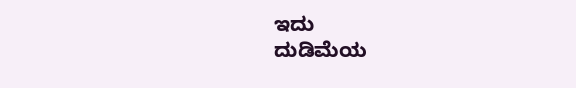ಇದು
ದುಡಿಮೆಯ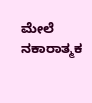ಮೇಲೆ ನಕಾರಾತ್ಮಕ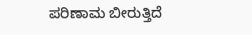ಪರಿಣಾಮ ಬೀರುತ್ತಿದೆ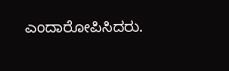ಎಂದಾರೋಪಿಸಿದರು.